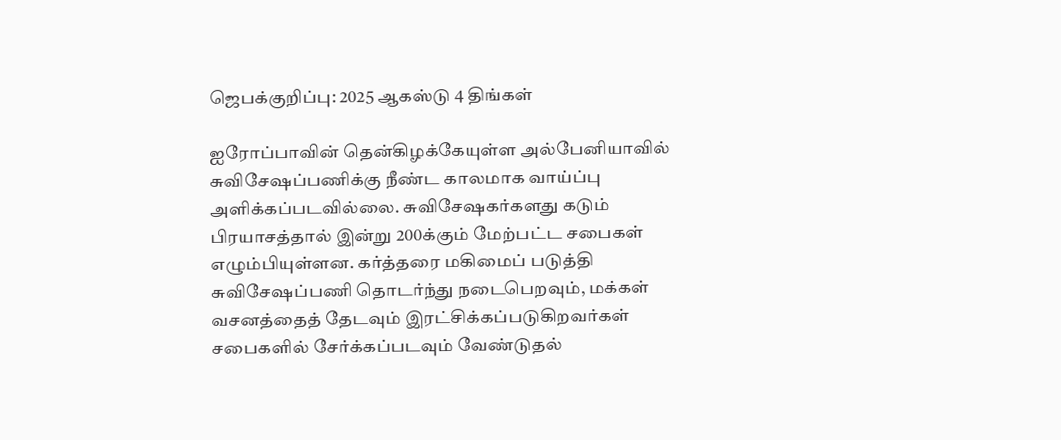ஜெபக்குறிப்பு: 2025 ஆகஸ்டு 4 திங்கள்

ஐரோப்பாவின் தென்கிழக்கேயுள்ள அல்பேனியாவில் சுவிசேஷப்பணிக்கு நீண்ட காலமாக வாய்ப்பு அளிக்கப்படவில்லை. சுவிசேஷகர்களது கடும் பிரயாசத்தால் இன்று 200க்கும் மேற்பட்ட சபைகள் எழும்பியுள்ளன. கர்த்தரை மகிமைப் படுத்தி சுவிசேஷப்பணி தொடர்ந்து நடைபெறவும், மக்கள் வசனத்தைத் தேடவும் இரட்சிக்கப்படுகிறவர்கள் சபைகளில் சேர்க்கப்படவும் வேண்டுதல்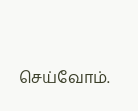செய்வோம்.